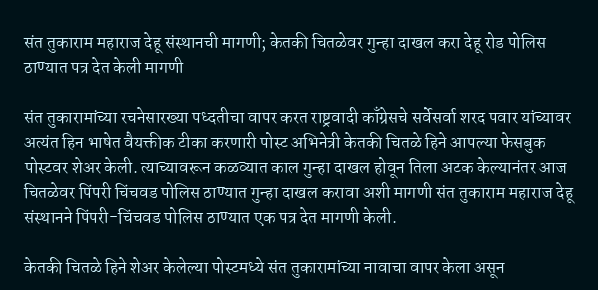संत तुकाराम महाराज देहू संस्थानची मागणी; केतकी चितळेवर गुन्हा दाखल करा देहू रोड पोलिस ठाण्यात पत्र देत केली मागणी

संत तुकारामांच्या रचनेसारख्या पध्दतीचा वापर करत राष्ट्रवादी काँग्रेसचे सर्वेसर्वा शरद पवार यांच्यावर अत्यंत हिन भाषेत वैयक्तीक टीका करणारी पोस्ट अभिनेत्री केतकी चितळे हिने आपल्या फेसबुक पोस्टवर शेअर केली. त्याच्यावरून कळव्यात काल गुन्हा दाखल होवून तिला अटक केल्यानंतर आज चितळेवर पिंपरी चिंचवड पोलिस ठाण्यात गुन्हा दाखल करावा अशी मागणी संत तुकाराम महाराज देहू संस्थानने पिंपरी-चिंचवड पोलिस ठाण्यात एक पत्र देत मागणी केली.

केतकी चितळे हिने शेअर केलेल्या पोस्टमध्ये संत तुकारामांच्या नावाचा वापर केला असून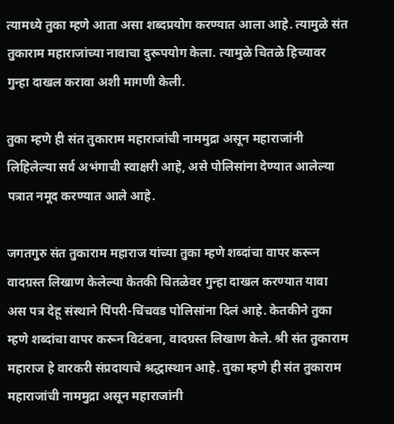त्यामध्ये तुका म्हणे आता असा शब्दप्रयोग करण्यात आला आहे. त्यामुळे संत तुकाराम महाराजांच्या नावाचा दुरूपयोग केला. त्यामुळे चितळे हिच्यावर गुन्हा दाखल करावा अशी मागणी केली.

तुका म्हणे ही संत तुकाराम महाराजांची नाममुद्रा असून महाराजांनी लिहिलेल्या सर्व अभंगाची स्वाक्षरी आहे, असे पोलिसांना देण्यात आलेल्या पत्रात नमूद करण्यात आले आहे.

जगतगुरु संत तुकाराम महाराज यांच्या तुका म्हणे शब्दांचा वापर करून वादग्रस्त लिखाण केलेल्या केतकी चितळेवर गुन्हा दाखल करण्यात यावा अस पत्र देहू संस्थाने पिंपरी-चिंचवड पोलिसांना दिलं आहे. केतकीने तुका म्हणे शब्दांचा वापर करून विटंबना, वादग्रस्त लिखाण केले. श्री संत तुकाराम महाराज हे वारकरी संप्रदायाचे श्रद्धास्थान आहे. तुका म्हणे ही संत तुकाराम महाराजांची नाममुद्रा असून महाराजांनी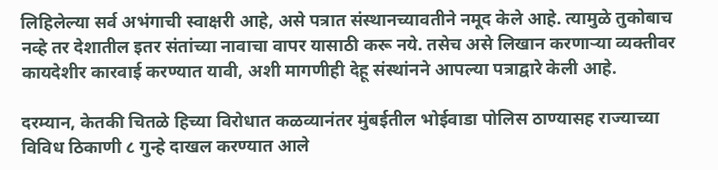लिहिलेल्या सर्व अभंगाची स्वाक्षरी आहे, असे पत्रात संस्थानच्यावतीने नमूद केले आहे. त्यामुळे तुकोबाच नव्हे तर देशातील इतर संतांच्या नावाचा वापर यासाठी करू नये. तसेच असे लिखान करणाऱ्या व्यक्तीवर कायदेशीर कारवाई करण्यात यावी, अशी मागणीही देहू संस्थांनने आपल्या पत्राद्वारे केली आहे.

दरम्यान, केतकी चितळे हिच्या विरोधात कळव्यानंतर मुंबईतील भोईवाडा पोलिस ठाण्यासह राज्याच्या विविध ठिकाणी ८ गुन्हे दाखल करण्यात आले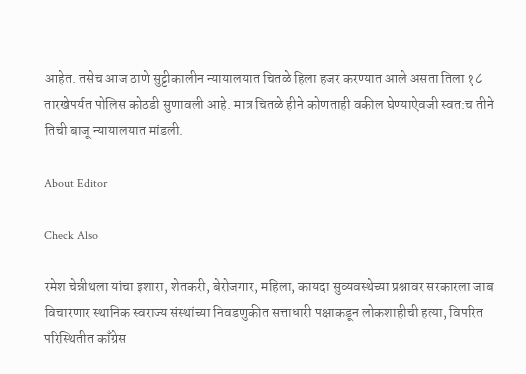आहेत. तसेच आज ठाणे सुट्टीकालीन न्यायालयात चितळे हिला हजर करण्यात आले असता तिला १८ तारखेपर्यत पोलिस कोठडी सुणावली आहे. मात्र चितळे हीने कोणताही वकील घेण्याऐवजी स्वत:च तीने तिची बाजू न्यायालयात मांडली.

About Editor

Check Also

रमेश चेन्नीथला यांचा इशारा, शेतकरी, बेरोजगार, महिला, कायदा सुव्यवस्थेच्या प्रश्नावर सरकारला जाब विचारणार स्थानिक स्वराज्य संस्थांच्या निवडणुकीत सत्ताधारी पक्षाकडून लोकशाहीची हत्या, विपरित परिस्थितीत काँग्रेस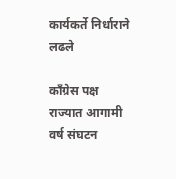कार्यकर्ते निर्धाराने लढले

काँग्रेस पक्ष राज्यात आगामी वर्ष संघटन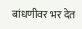बांधणीवर भर देत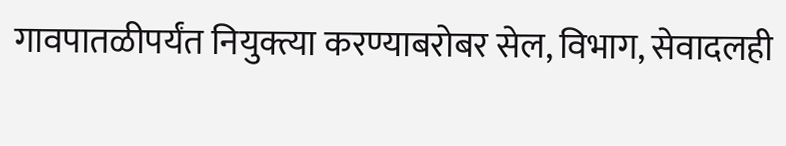गावपातळीपर्यंत नियुक्त्या करण्याबरोबर सेल, विभाग, सेवादलही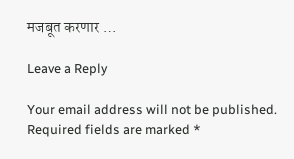मजबूत करणार …

Leave a Reply

Your email address will not be published. Required fields are marked *